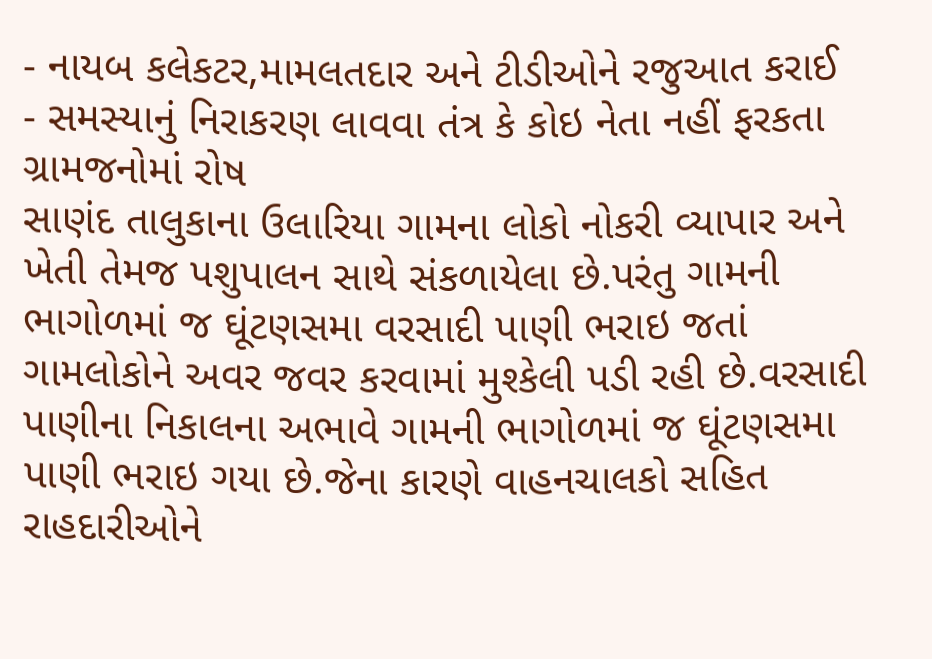- નાયબ કલેકટર,મામલતદાર અને ટીડીઓને રજુઆત કરાઈ
- સમસ્યાનું નિરાકરણ લાવવા તંત્ર કે કોઇ નેતા નહીં ફરકતા ગ્રામજનોમાં રોષ
સાણંદ તાલુકાના ઉલારિયા ગામના લોકો નોકરી વ્યાપાર અને ખેતી તેમજ પશુપાલન સાથે સંકળાયેલા છે.પરંતુ ગામની ભાગોળમાં જ ઘૂંટણસમા વરસાદી પાણી ભરાઇ જતાં ગામલોકોને અવર જવર કરવામાં મુશ્કેલી પડી રહી છે.વરસાદી પાણીના નિકાલના અભાવે ગામની ભાગોળમાં જ ઘૂંટણસમા પાણી ભરાઇ ગયા છે.જેના કારણે વાહનચાલકો સહિત રાહદારીઓને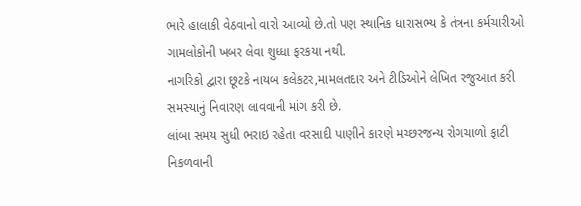ભારે હાલાકી વેઠવાનો વારો આવ્યો છે.તો પણ સ્થાનિક ધારાસભ્ય કે તંત્રના કર્મચારીઓ ગામલોકોની ખબર લેવા શુધ્ધા ફરકયા નથી.
નાગરિકો દ્વારા છૂટકે નાયબ કલેકટર,મામલતદાર અને ટીડિઓને લેખિત રજુઆત કરી સમસ્યાનું નિવારણ લાવવાની માંગ કરી છે.
લાંબા સમય સુધી ભરાઇ રહેતા વરસાદી પાણીને કારણે મચ્છરજન્ય રોગચાળો ફાટી નિકળવાની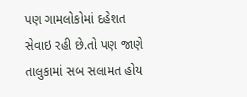પણ ગામલોકોમાં દહેશત સેવાઇ રહી છે.તો પણ જાણે તાલુકામાં સબ સલામત હોય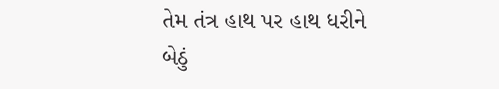તેમ તંત્ર હાથ પર હાથ ધરીને બેઠું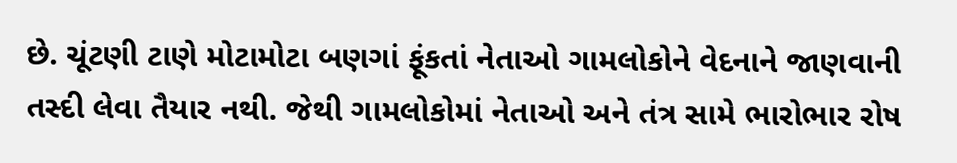છે. ચૂંટણી ટાણે મોટામોટા બણગાં ફૂંકતાં નેતાઓ ગામલોકોને વેદનાને જાણવાની તસ્દી લેવા તૈયાર નથી. જેથી ગામલોકોમાં નેતાઓ અને તંત્ર સામે ભારોભાર રોષ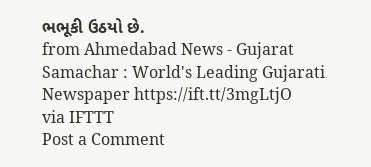ભભૂકી ઉઠયો છે.
from Ahmedabad News - Gujarat Samachar : World's Leading Gujarati Newspaper https://ift.tt/3mgLtjO
via IFTTT
Post a Comment